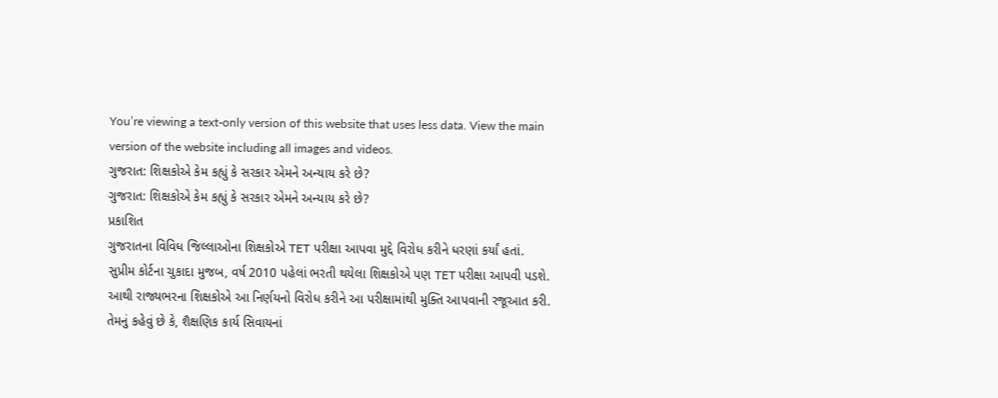You’re viewing a text-only version of this website that uses less data. View the main version of the website including all images and videos.
ગુજરાત: શિક્ષકોએ કેમ કહ્યું કે સરકાર એમને અન્યાય કરે છે?
ગુજરાત: શિક્ષકોએ કેમ કહ્યું કે સરકાર એમને અન્યાય કરે છે?
પ્રકાશિત
ગુજરાતના વિવિધ જિલ્લાઓના શિક્ષકોએ TET પરીક્ષા આપવા મુદ્દે વિરોધ કરીને ધરણાં કર્યાં હતાં.
સુપ્રીમ કોર્ટના ચુકાદા મુજબ, વર્ષ 2010 પહેલાં ભરતી થયેલા શિક્ષકોએ પણ TET પરીક્ષા આપવી પડશે.
આથી રાજ્યભરના શિક્ષકોએ આ નિર્ણયનો વિરોધ કરીને આ પરીક્ષામાંથી મુક્તિ આપવાની રજૂઆત કરી.
તેમનું કહેવું છે કે, શૈક્ષણિક કાર્ય સિવાયનાં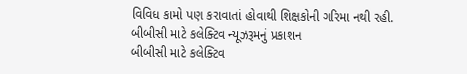વિવિધ કામો પણ કરાવાતાં હોવાથી શિક્ષકોની ગરિમા નથી રહી.
બીબીસી માટે કલેક્ટિવ ન્યૂઝરૂમનું પ્રકાશન
બીબીસી માટે કલેક્ટિવ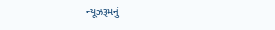ન્યૂઝરૂમનું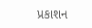પ્રકાશન